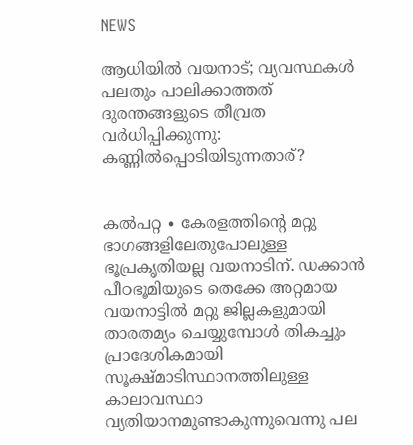NEWS

ആധിയിൽ വയനാട്; വ്യവസ്ഥകൾ പലതും പാലിക്കാത്തത് ദുരന്തങ്ങളുടെ തീവ്രത വർധിപ്പിക്കുന്നു: കണ്ണിൽപ്പൊടിയിടുന്നതാര്?


കൽപറ്റ ∙ കേരളത്തിന്റെ മറ്റു ഭാഗങ്ങളിലേതുപോലുള്ള ഭൂപ്രകൃതിയല്ല വയനാടിന്. ഡക്കാൻ പീഠഭൂമിയുടെ തെക്കേ അറ്റമായ വയനാട്ടിൽ മറ്റു ജില്ലകളുമായി താരതമ്യം ചെയ്യുമ്പോൾ തികച്ചും പ്രാദേശികമായി സൂക്ഷ്മാടിസ്ഥാനത്തിലുള്ള കാലാവസ്ഥാ വ്യതിയാനമുണ്ടാകുന്നുവെന്നു പല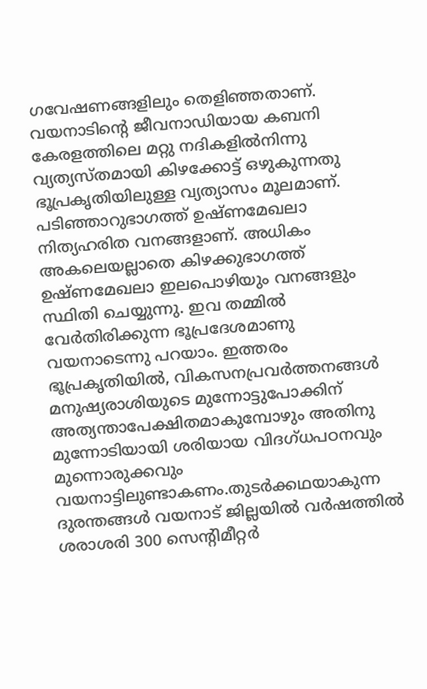ഗവേഷണങ്ങളിലും തെളിഞ്ഞതാണ്. വയനാടിന്റെ ജീവനാഡിയായ കബനി കേരളത്തിലെ മറ്റു നദികളിൽനിന്നു വ്യത്യസ്തമായി കിഴക്കോട്ട് ഒഴുകുന്നതു ഭൂപ്രകൃതിയിലുള്ള വ്യത്യാസം മൂലമാണ്. പടിഞ്ഞാറുഭാഗത്ത് ഉഷ്ണമേഖലാ നിത്യഹരിത വനങ്ങളാണ്. അധികം അകലെയല്ലാതെ കിഴക്കുഭാഗത്ത് ഉഷ്ണമേഖലാ ഇലപൊഴിയും വനങ്ങളും സ്ഥിതി ചെയ്യുന്നു. ഇവ തമ്മിൽ വേർതിരിക്കുന്ന ഭൂപ്രദേശമാണു വയനാടെന്നു പറയാം. ഇത്തരം ഭൂപ്രകൃതിയിൽ, വികസനപ്രവർത്തനങ്ങൾ മനുഷ്യരാശിയുടെ മുന്നോട്ടുപോക്കിന് അത്യന്താപേക്ഷിതമാകുമ്പോഴും അതിനു മുന്നോടിയായി ശരിയായ വിദഗ്ധപഠനവും മുന്നൊരുക്കവും വയനാട്ടിലുണ്ടാകണം.തുടർക്കഥയാകുന്ന ദുരന്തങ്ങൾ വയനാട് ജില്ലയിൽ വർഷത്തിൽ ശരാശരി 300 സെന്റിമീറ്റർ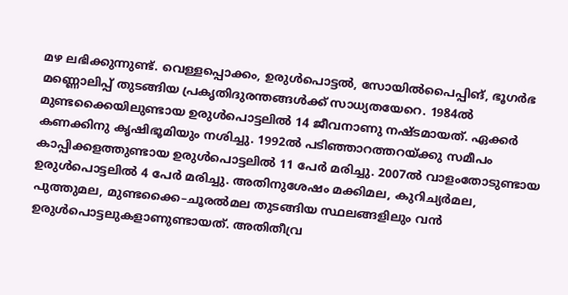മഴ ലഭിക്കുന്നുണ്ട്. വെള്ളപ്പൊക്കം, ഉരുൾപൊട്ടൽ, സോയിൽപൈപ്പിങ്, ഭൂഗർഭ മണ്ണൊലിപ്പ് തുടങ്ങിയ പ്രകൃതിദുരന്തങ്ങൾക്ക് സാധ്യതയേറെ. 1984ൽ മുണ്ടക്കൈയിലുണ്ടായ ഉരുൾപൊട്ടലിൽ 14 ജീവനാണു നഷ്ടമായത്. ഏക്കർ കണക്കിനു കൃഷിഭൂമിയും നശിച്ചു. 1992ൽ പടിഞ്ഞാറത്തറയ്ക്കു സമീപം കാപ്പിക്കളത്തുണ്ടായ ഉരുൾപൊട്ടലിൽ 11 പേർ മരിച്ചു. 2007ൽ വാളംതോടുണ്ടായ ഉരുൾപൊട്ടലിൽ 4 പേർ മരിച്ചു. അതിനുശേഷം മക്കിമല, കുറിച്യർമല, പുത്തുമല, മുണ്ടക്കൈ–ചൂരൽമല തുടങ്ങിയ സ്ഥലങ്ങളിലും വൻ ഉരുൾപൊട്ടലുകളാണുണ്ടായത്. അതിതീവ്ര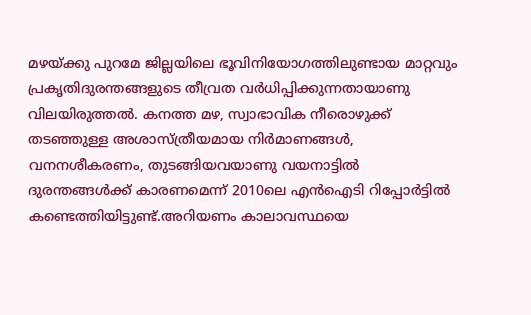മഴയ്ക്കു പുറമേ ജില്ലയിലെ ഭൂവിനിയോഗത്തിലുണ്ടായ മാറ്റവും പ്രകൃതിദുരന്തങ്ങളുടെ തീവ്രത വർധിപ്പിക്കുന്നതായാണു വിലയിരുത്തൽ. കനത്ത മഴ, സ്വാഭാവിക നീരൊഴുക്ക് തടഞ്ഞുള്ള അശാസ്ത്രീയമായ നിർമാണങ്ങൾ, വനനശീകരണം, തുടങ്ങിയവയാണു വയനാട്ടിൽ ദുരന്തങ്ങൾക്ക് കാരണമെന്ന് 2010ലെ എൻഐടി റിപ്പോർട്ടിൽ കണ്ടെത്തിയിട്ടുണ്ട്.അറിയണം കാലാവസ്ഥയെ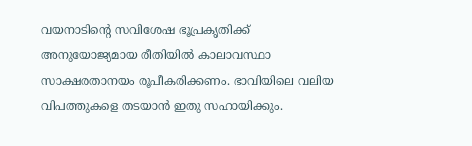വയനാടിന്റെ സവിശേഷ ഭൂപ്രകൃതിക്ക് അനുയോജ്യമായ രീതിയിൽ കാലാവസ്ഥാ സാക്ഷരതാനയം രൂപീകരിക്കണം. ഭാവിയിലെ വലിയ വിപത്തുകളെ തടയാൻ ഇതു സഹായിക്കും.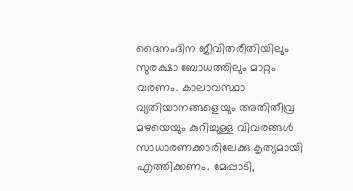ദൈനംദിന ജീവിതരീതിയിലും സുരക്ഷാ ബോധത്തിലും മാറ്റം വരണം. കാലാവസ്ഥാ വ്യതിയാനങ്ങളെയും അതിതീവ്ര മഴയെയും കുറിച്ചുള്ള വിവരങ്ങൾ സാധാരണക്കാരിലേക്കു കൃത്യമായി എത്തിക്കണം. മേപ്പാടി,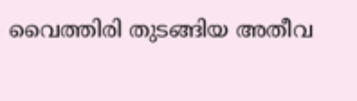വൈത്തിരി തുടങ്ങിയ അതീവ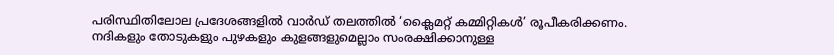പരിസ്ഥിതിലോല പ്രദേശങ്ങളിൽ വാർഡ് തലത്തിൽ ‘ക്ലൈമറ്റ് കമ്മിറ്റികൾ’ രൂപീകരിക്കണം. നദികളും തോടുകളും പുഴകളും കുളങ്ങളുമെല്ലാം സംരക്ഷിക്കാനുള്ള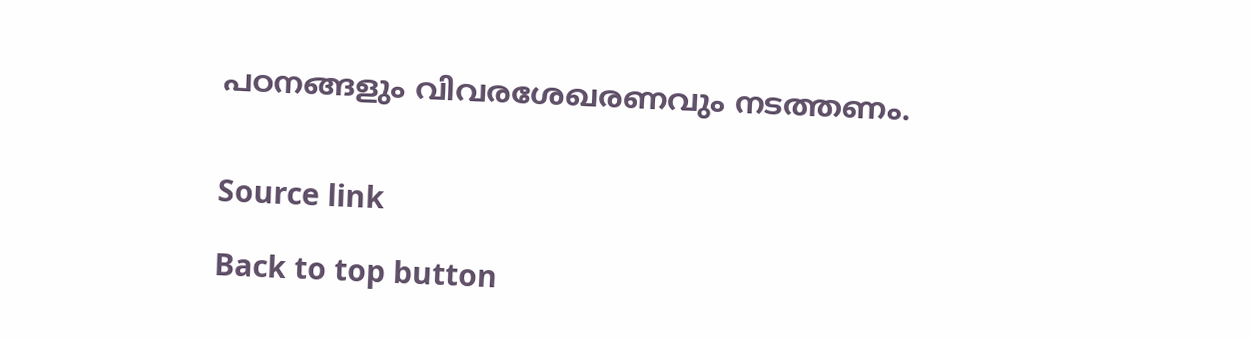പഠനങ്ങളും വിവരശേഖരണവും നടത്തണം.


Source link

Back to top button